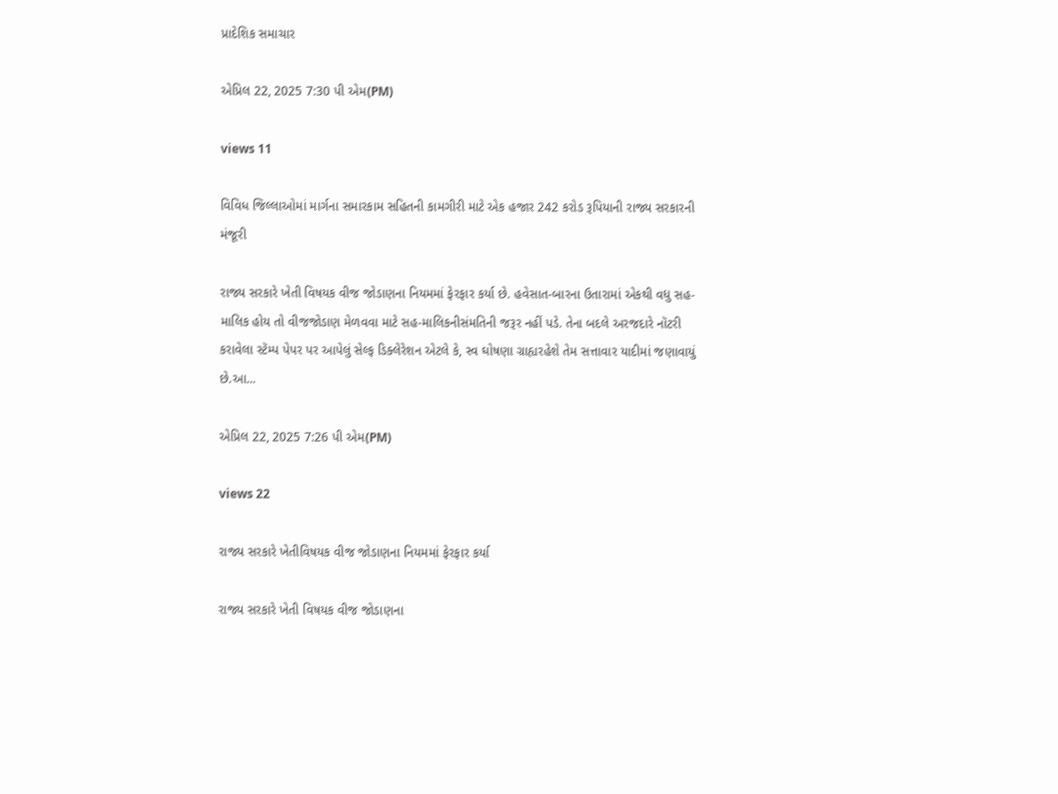પ્રાદેશિક સમાચાર

એપ્રિલ 22, 2025 7:30 પી એમ(PM)

views 11

વિવિધ જિલ્લાઓમાં માર્ગના સમારકામ સહિતની કામગીરી માટે એક હજાર 242 કરોડ રૂપિયાની રાજ્ય સરકારની મંજૂરી

રાજ્ય સરકારે ખેતી વિષયક વીજ જોડાણના નિયમમાં ફેરફાર કર્યા છે. હવેસાત-બારના ઉતારામાં એકથી વધુ સહ-માલિક હોય તો વીજજોડાણ મેળવવા માટે સહ-માલિકનીસંમતિની જરૂર નહીં પડે. તેના બદલે અરજદારે નૉટરી કરાવેલા સ્ટૅમ્પ પેપર પર આપેલું સેલ્ફ ડિક્લેરેશન એટલે કે, સ્વ ઘોષણા ગ્રાહ્યરહેશે તેમ સત્તાવાર યાદીમાં જણાવાયું છે.આ...

એપ્રિલ 22, 2025 7:26 પી એમ(PM)

views 22

રાજ્ય સરકારે ખેતીવિષયક વીજ જોડાણના નિયમમાં ફેરફાર કર્યા

રાજ્ય સરકારે ખેતી વિષયક વીજ જોડાણના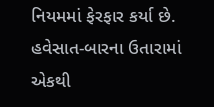નિયમમાં ફેરફાર કર્યા છે. હવેસાત-બારના ઉતારામાં એકથી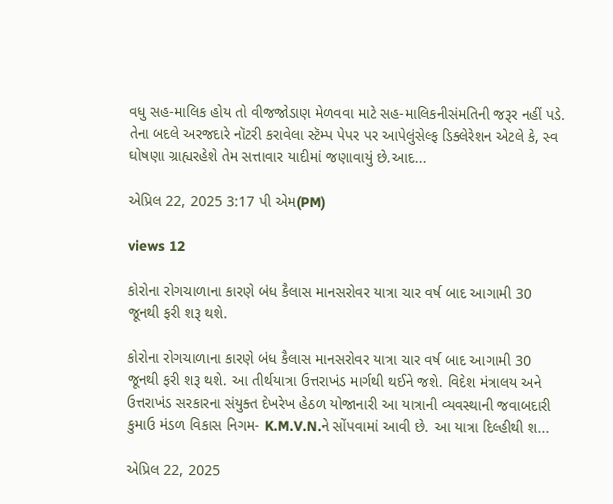વધુ સહ-માલિક હોય તો વીજજોડાણ મેળવવા માટે સહ-માલિકનીસંમતિની જરૂર નહીં પડે. તેના બદલે અરજદારે નૉટરી કરાવેલા સ્ટૅમ્પ પેપર પર આપેલુંસેલ્ફ ડિક્લેરેશન એટલે કે, સ્વ ઘોષણા ગ્રાહ્યરહેશે તેમ સત્તાવાર યાદીમાં જણાવાયું છે.આદ...

એપ્રિલ 22, 2025 3:17 પી એમ(PM)

views 12

કોરોના રોગચાળાના કારણે બંધ કૈલાસ માનસરોવર યાત્રા ચાર વર્ષ બાદ આગામી 30 જૂનથી ફરી શરૂ થશે.

કોરોના રોગચાળાના કારણે બંધ કૈલાસ માનસરોવર યાત્રા ચાર વર્ષ બાદ આગામી 30 જૂનથી ફરી શરૂ થશે. આ તીર્થયાત્રા ઉત્તરાખંડ માર્ગથી થઈને જશે. વિદેશ મંત્રાલય અને ઉત્તરાખંડ સરકારના સંયુક્ત દેખરેખ હેઠળ યોજાનારી આ યાત્રાની વ્યવસ્થાની જવાબદારી કુમાઉ મંડળ વિકાસ નિગમ- K.M.V.N.ને સોંપવામાં આવી છે. આ યાત્રા દિલ્હીથી શ...

એપ્રિલ 22, 2025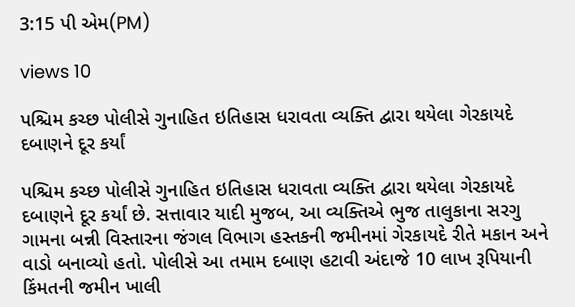3:15 પી એમ(PM)

views 10

પશ્ચિમ કચ્છ પોલીસે ગુનાહિત ઇતિહાસ ધરાવતા વ્યક્તિ દ્વારા થયેલા ગેરકાયદે દબાણને દૂર કર્યાં

પશ્ચિમ કચ્છ પોલીસે ગુનાહિત ઇતિહાસ ધરાવતા વ્યક્તિ દ્વારા થયેલા ગેરકાયદે દબાણને દૂર કર્યાં છે. સત્તાવાર યાદી મુજબ, આ વ્યક્તિએ ભુજ તાલુકાના સરગુ ગામના બન્ની વિસ્તારના જંગલ વિભાગ હસ્તકની જમીનમાં ગેરકાયદે રીતે મકાન અને વાડો બનાવ્યો હતો. પોલીસે આ તમામ દબાણ હટાવી અંદાજે 10 લાખ રૂપિયાની કિંમતની જમીન ખાલી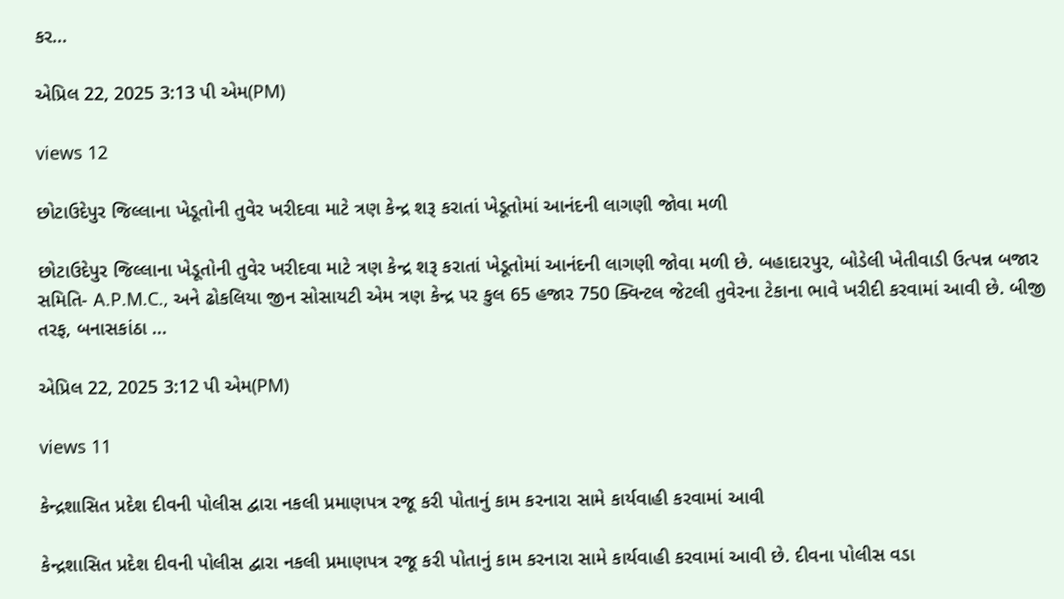કર...

એપ્રિલ 22, 2025 3:13 પી એમ(PM)

views 12

છોટાઉદેપુર જિલ્લાના ખેડૂતોની તુવેર ખરીદવા માટે ત્રણ કેન્દ્ર શરૂ કરાતાં ખેડૂતોમાં આનંદની લાગણી જોવા મળી

છોટાઉદેપુર જિલ્લાના ખેડૂતોની તુવેર ખરીદવા માટે ત્રણ કેન્દ્ર શરૂ કરાતાં ખેડૂતોમાં આનંદની લાગણી જોવા મળી છે. બહાદારપુર, બોડેલી ખેતીવાડી ઉત્પન્ન બજાર સમિતિ- A.P.M.C., અને ઢોકલિયા જીન સોસાયટી એમ ત્રણ કેન્દ્ર પર કુલ 65 હજાર 750 ક્વિન્ટલ જેટલી તુવેરના ટેકાના ભાવે ખરીદી કરવામાં આવી છે. બીજી તરફ, બનાસકાંઠા ...

એપ્રિલ 22, 2025 3:12 પી એમ(PM)

views 11

કેન્દ્રશાસિત પ્રદેશ દીવની પોલીસ દ્વારા નકલી પ્રમાણપત્ર રજૂ કરી પોતાનું કામ કરનારા સામે કાર્યવાહી કરવામાં આવી

કેન્દ્રશાસિત પ્રદેશ દીવની પોલીસ દ્વારા નકલી પ્રમાણપત્ર રજૂ કરી પોતાનું કામ કરનારા સામે કાર્યવાહી કરવામાં આવી છે. દીવના પોલીસ વડા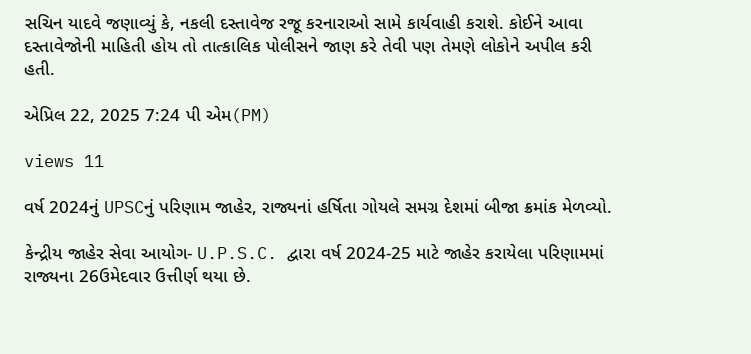સચિન યાદવે જણાવ્યું કે, નકલી દસ્તાવેજ રજૂ કરનારાઓ સામે કાર્યવાહી કરાશે. કોઈને આવા દસ્તાવેજોની માહિતી હોય તો તાત્કાલિક પોલીસને જાણ કરે તેવી પણ તેમણે લોકોને અપીલ કરી હતી.

એપ્રિલ 22, 2025 7:24 પી એમ(PM)

views 11

વર્ષ 2024નું UPSCનું પરિણામ જાહેર, રાજ્યનાં હર્ષિતા ગોયલે સમગ્ર દેશમાં બીજા ક્રમાંક મેળવ્યો.

કેન્દ્રીય જાહેર સેવા આયોગ- U.P.S.C. દ્વારા વર્ષ 2024-25 માટે જાહેર કરાયેલા પરિણામમાં રાજ્યના 26ઉમેદવાર ઉત્તીર્ણ થયા છે.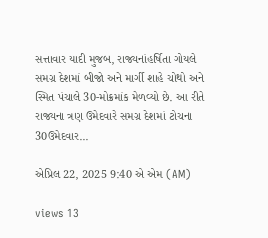સત્તાવાર યાદી મુજબ, રાજ્યનાંહર્ષિતા ગોયલે સમગ્ર દેશમાં બીજો અને માર્ગી શાહે ચોથો અને સ્મિત પંચાલે 30-મોક્રમાંક મેળવ્યો છે. આ રીતે રાજ્યના ત્રણ ઉમેદવારે સમગ્ર દેશમાં ટોચના 30ઉમેદવાર...

એપ્રિલ 22, 2025 9:40 એ એમ (AM)

views 13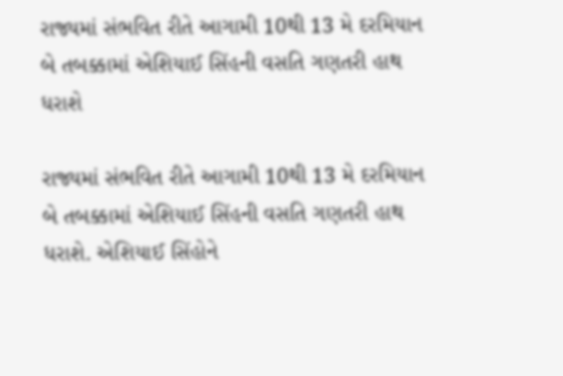રાજ્યમાં સંભવિત રીતે આગામી 10થી 13 મે દરમિયાન બે તબક્કામાં એશિયાઈ સિંહની વસતિ ગણતરી હાથ ધરાશે

રાજ્યમાં સંભવિત રીતે આગામી 10થી 13 મે દરમિયાન બે તબક્કામાં એશિયાઈ સિંહની વસતિ ગણતરી હાથ ધરાશે. એશિયાઈ સિંહોને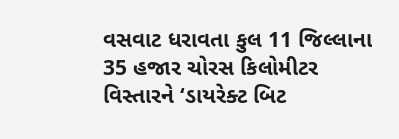વસવાટ ધરાવતા કુલ 11 જિલ્લાના 35 હજાર ચોરસ કિલોમીટર વિસ્તારને ‘ડાયરેક્ટ બિટ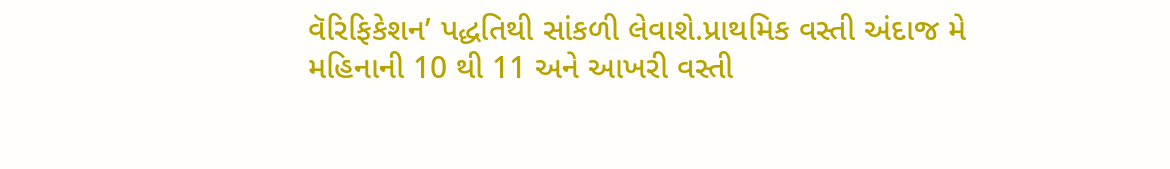વૅરિફિકેશન’ પદ્ધતિથી સાંકળી લેવાશે.પ્રાથમિક વસ્તી અંદાજ મે મહિનાની 10 થી 11 અને આખરી વસ્તી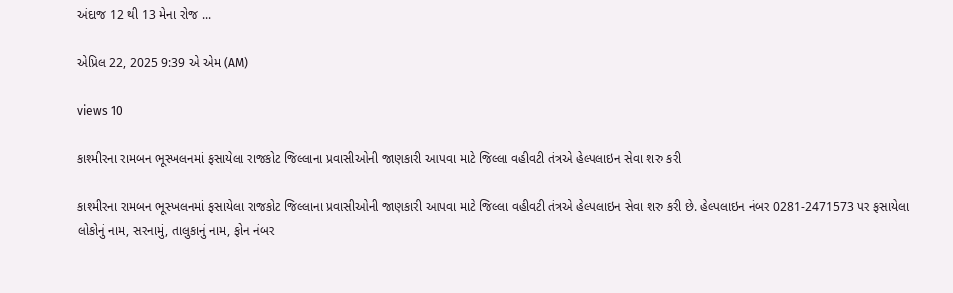અંદાજ 12 થી 13 મેના રોજ ...

એપ્રિલ 22, 2025 9:39 એ એમ (AM)

views 10

કાશ્મીરના રામબન ભૂસ્ખલનમાં ફસાયેલા રાજકોટ જિલ્લાના પ્રવાસીઓની જાણકારી આપવા માટે જિલ્લા વહીવટી તંત્રએ હેલ્પલાઇન સેવા શરુ કરી

કાશ્મીરના રામબન ભૂસ્ખલનમાં ફસાયેલા રાજકોટ જિલ્લાના પ્રવાસીઓની જાણકારી આપવા માટે જિલ્લા વહીવટી તંત્રએ હેલ્પલાઇન સેવા શરુ કરી છે. હેલ્પલાઇન નંબર 0281-2471573 પર ફસાયેલા લોકોનું નામ, સરનામું, તાલુકાનું નામ, ફોન નંબર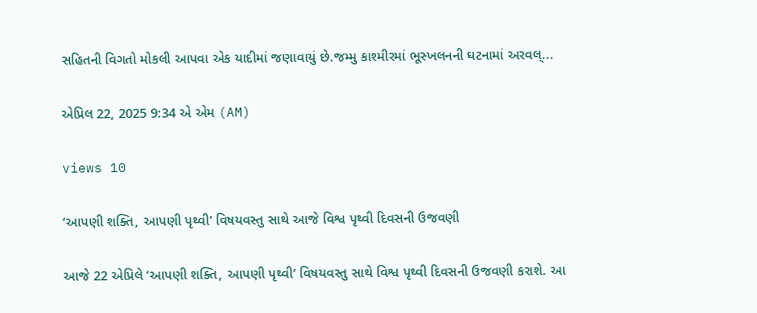સહિતની વિગતો મોકલી આપવા એક યાદીમાં જણાવાયું છે.જમ્મુ કાશ્મીરમાં ભૂસ્ખલનની ઘટનામાં અરવલ્...

એપ્રિલ 22, 2025 9:34 એ એમ (AM)

views 10

‘આપણી શક્તિ, આપણી પૃથ્વી’ વિષયવસ્તુ સાથે આજે વિશ્વ પૃથ્વી દિવસની ઉજવણી

આજે 22 એપ્રિલે ‘આપણી શક્તિ, આપણી પૃથ્વી’ વિષયવસ્તુ સાથે વિશ્વ પૃથ્વી દિવસની ઉજવણી કરાશે. આ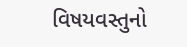વિષયવસ્તુનો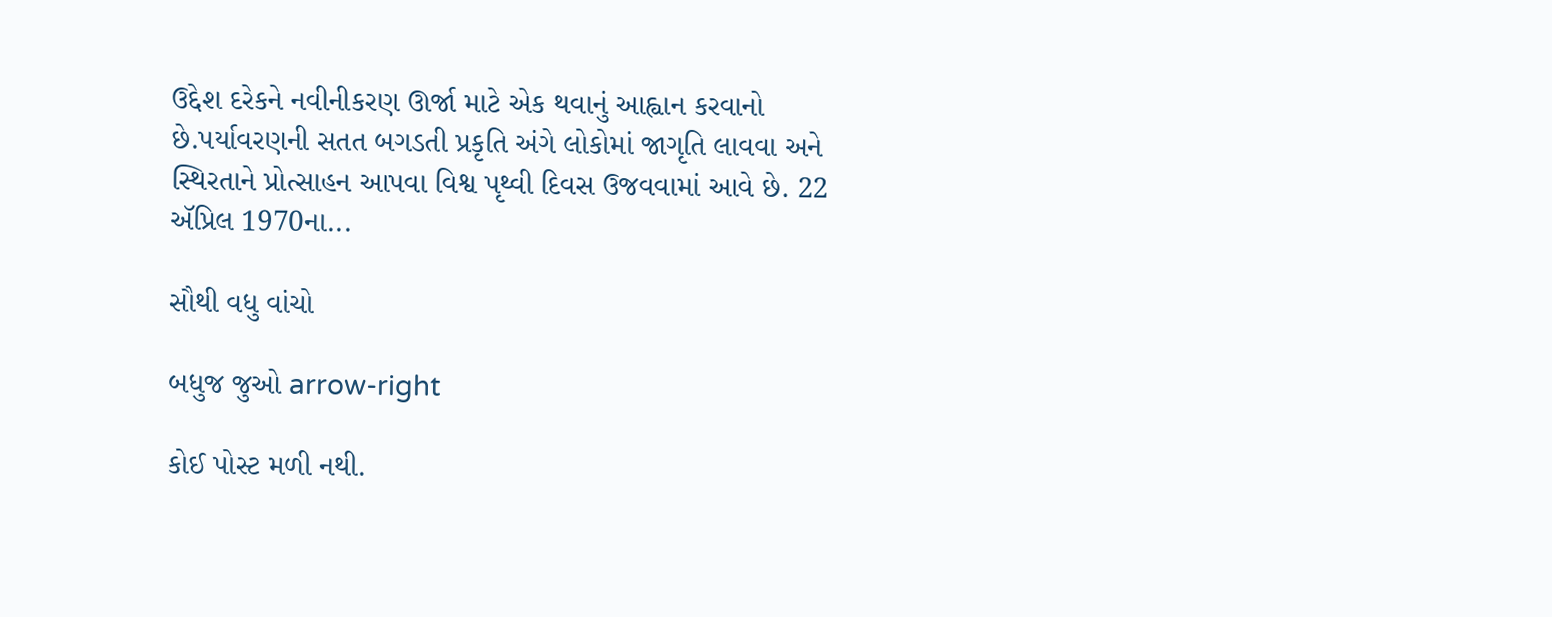ઉદ્દેશ દરેકને નવીનીકરણ ઊર્જા માટે એક થવાનું આહ્વાન કરવાનો છે.પર્યાવરણની સતત બગડતી પ્રકૃતિ અંગે લોકોમાં જાગૃતિ લાવવા અને સ્થિરતાને પ્રોત્સાહન આપવા વિશ્વ પૃથ્વી દિવસ ઉજવવામાં આવે છે. 22 ઍપ્રિલ 1970ના...

સૌથી વધુ વાંચો

બધુજ જુઓ arrow-right

કોઈ પોસ્ટ મળી નથી.